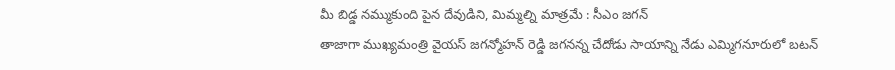మీ బిడ్డ నమ్ముకుంది పైన దేవుడిని, మిమ్మల్ని మాత్రమే : సీఎం జగన్
తాజాగా ముఖ్యమంత్రి వైయస్ జగన్మోహన్ రెడ్డి జగనన్న చేదోడు సాయాన్ని నేడు ఎమ్మిగనూరులో బటన్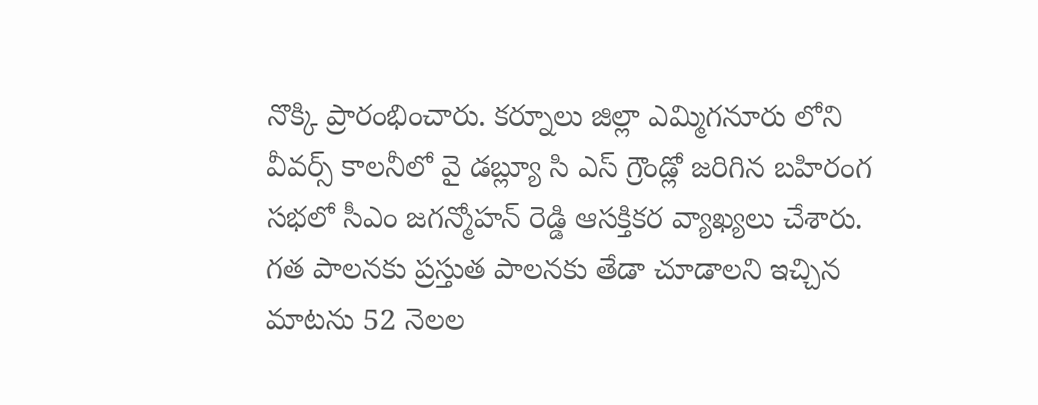నొక్కి ప్రారంభించారు. కర్నూలు జిల్లా ఎమ్మిగనూరు లోని వీవర్స్ కాలనీలో వై డబ్ల్యూ సి ఎస్ గ్రౌండ్లో జరిగిన బహిరంగ సభలో సీఎం జగన్మోహన్ రెడ్డి ఆసక్తికర వ్యాఖ్యలు చేశారు.
గత పాలనకు ప్రస్తుత పాలనకు తేడా చూడాలని ఇచ్చిన మాటను 52 నెలల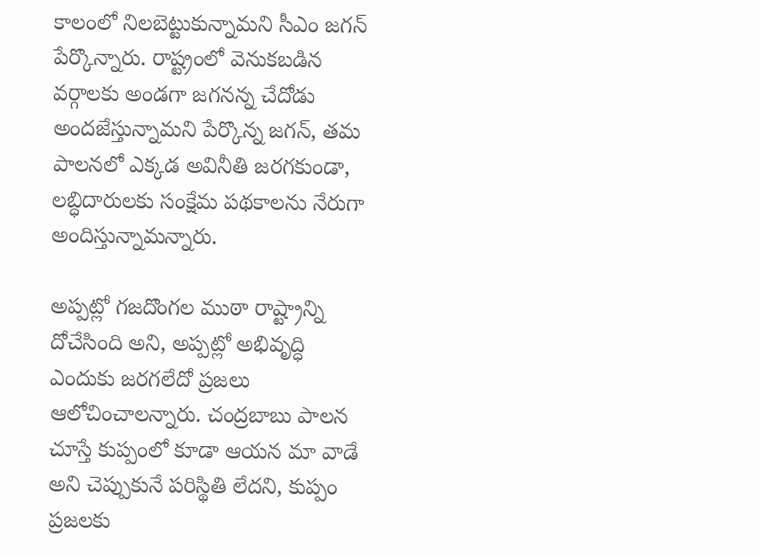కాలంలో నిలబెట్టుకున్నామని సీఎం జగన్ పేర్కొన్నారు. రాష్ట్రంలో వెనుకబడిన వర్గాలకు అండగా జగనన్న చేదోడు అందజేస్తున్నామని పేర్కొన్న జగన్, తమ పాలనలో ఎక్కడ అవినీతి జరగకుండా, లబ్ధిదారులకు సంక్షేమ పథకాలను నేరుగా అందిస్తున్నామన్నారు.

అప్పట్లో గజదొంగల ముఠా రాష్ట్రాన్ని దోచేసింది అని, అప్పట్లో అభివృద్ధి ఎందుకు జరగలేదో ప్రజలు ఆలోచించాలన్నారు. చంద్రబాబు పాలన చూస్తే కుప్పంలో కూడా ఆయన మా వాడే అని చెప్పుకునే పరిస్థితి లేదని, కుప్పం ప్రజలకు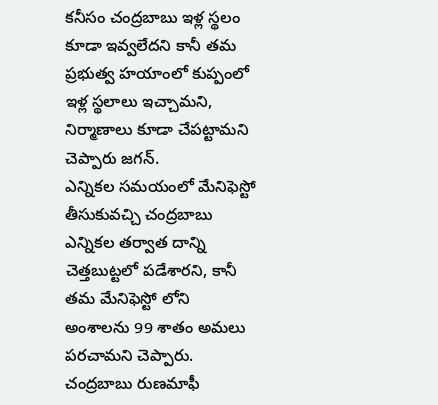కనీసం చంద్రబాబు ఇళ్ల స్థలం కూడా ఇవ్వలేదని కానీ తమ ప్రభుత్వ హయాంలో కుప్పంలో ఇళ్ల స్థలాలు ఇచ్చామని, నిర్మాణాలు కూడా చేపట్టామని చెప్పారు జగన్.
ఎన్నికల సమయంలో మేనిఫెస్టో తీసుకువచ్చి చంద్రబాబు ఎన్నికల తర్వాత దాన్ని చెత్తబుట్టలో పడేశారని, కానీ తమ మేనిఫెస్టో లోని అంశాలను 99 శాతం అమలు పరచామని చెప్పారు. చంద్రబాబు రుణమాఫీ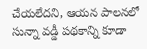చేయలేదని, ఆయన పాలనలో సున్నా వడ్డీ పథకాన్ని కూడా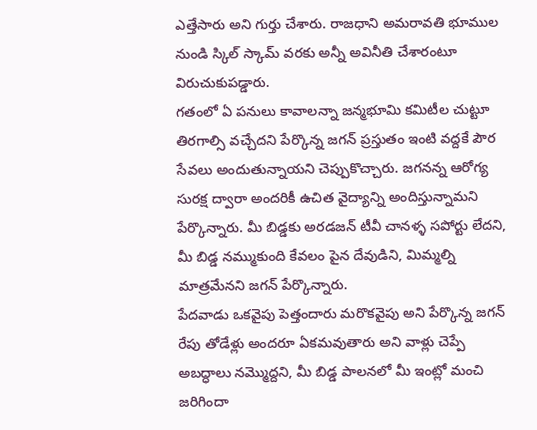ఎత్తేసారు అని గుర్తు చేశారు. రాజధాని అమరావతి భూముల నుండి స్కిల్ స్కామ్ వరకు అన్నీ అవినీతి చేశారంటూ విరుచుకుపడ్డారు.
గతంలో ఏ పనులు కావాలన్నా జన్మభూమి కమిటీల చుట్టూ తిరగాల్సి వచ్చేదని పేర్కొన్న జగన్ ప్రస్తుతం ఇంటి వద్దకే పౌర సేవలు అందుతున్నాయని చెప్పుకొచ్చారు. జగనన్న ఆరోగ్య సురక్ష ద్వారా అందరికీ ఉచిత వైద్యాన్ని అందిస్తున్నామని పేర్కొన్నారు. మీ బిడ్డకు అరడజన్ టీవీ చానళ్ళ సపోర్టు లేదని, మీ బిడ్డ నమ్ముకుంది కేవలం పైన దేవుడిని, మిమ్మల్ని మాత్రమేనని జగన్ పేర్కొన్నారు.
పేదవాడు ఒకవైపు పెత్తందారు మరొకవైపు అని పేర్కొన్న జగన్ రేపు తోడేళ్లు అందరూ ఏకమవుతారు అని వాళ్లు చెప్పే అబద్ధాలు నమ్మొద్దని, మీ బిడ్డ పాలనలో మీ ఇంట్లో మంచి జరిగిందా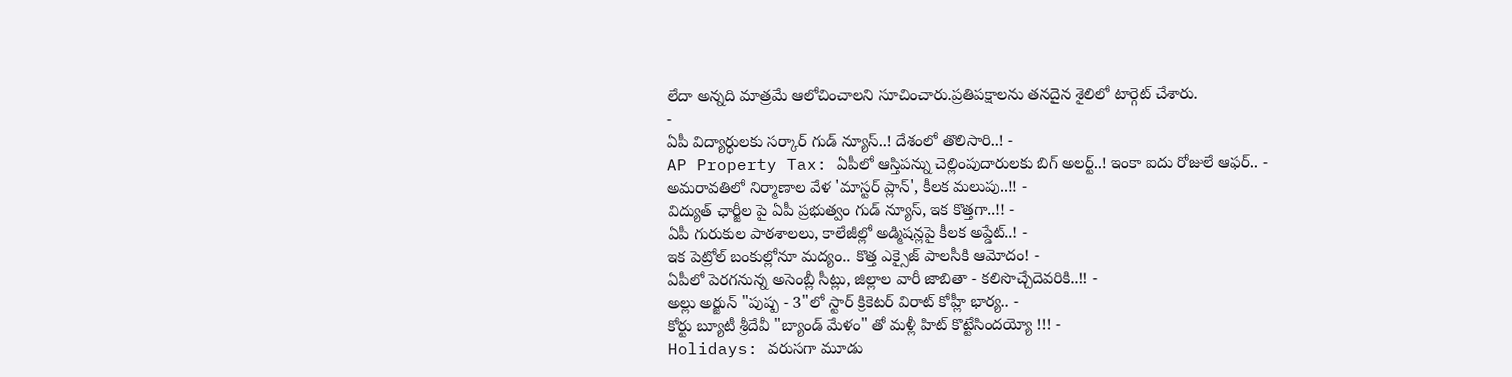లేదా అన్నది మాత్రమే ఆలోచించాలని సూచించారు.ప్రతిపక్షాలను తనదైన శైలిలో టార్గెట్ చేశారు.
-
ఏపీ విద్యార్ధులకు సర్కార్ గుడ్ న్యూస్..! దేశంలో తొలిసారి..! -
AP Property Tax: ఏపీలో ఆస్తిపన్ను చెల్లింపుదారులకు బిగ్ అలర్ట్..! ఇంకా ఐదు రోజులే ఆఫర్.. -
అమరావతిలో నిర్మాణాల వేళ 'మాస్టర్ ప్లాన్', కీలక మలుపు..!! -
విద్యుత్ ఛార్జీల పై ఏపీ ప్రభుత్వం గుడ్ న్యూస్, ఇక కొత్తగా..!! -
ఏపీ గురుకుల పాఠశాలలు, కాలేజీల్లో అడ్మిషన్లపై కీలక అప్డేట్..! -
ఇక పెట్రోల్ బంకుల్లోనూ మద్యం.. కొత్త ఎక్సైజ్ పాలసీకి ఆమోదం! -
ఏపీలో పెరగనున్న అసెంబ్లీ సీట్లు, జిల్లాల వారీ జాబితా - కలిసొచ్చేదెవరికి..!! -
అల్లు అర్జున్ "పుష్ప - 3"లో స్టార్ క్రికెటర్ విరాట్ కోహ్లీ భార్య.. -
కోర్టు బ్యూటీ శ్రీదేవీ "బ్యాండ్ మేళం" తో మళ్లీ హిట్ కొట్టేసిందయ్యో !!! -
Holidays: వరుసగా మూడు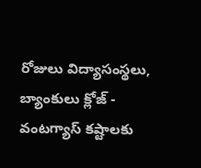రోజులు విద్యాసంస్థలు, బ్యాంకులు క్లోజ్ -
వంటగ్యాస్ కష్టాలకు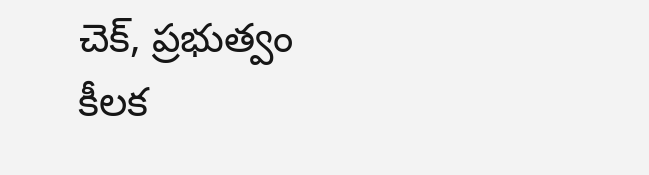చెక్, ప్రభుత్వం కీలక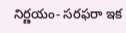నిర్ణయం- సరఫరా ఇక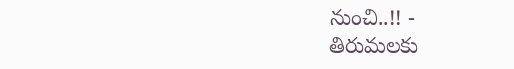నుంచి..!! -
తిరుమలకు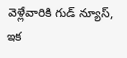వెళ్లేవారికి గుడ్ న్యూస్, ఇక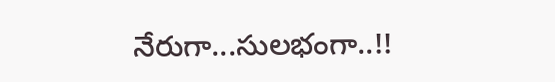నేరుగా...సులభంగా..!!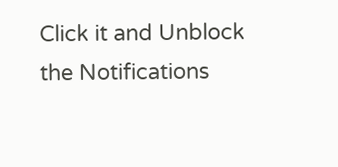Click it and Unblock the Notifications